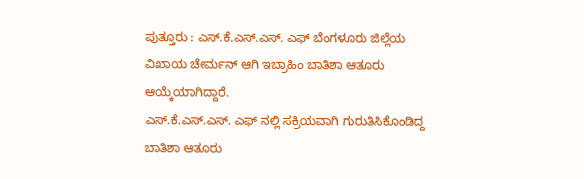ಪುತ್ತೂರು : ಎಸ್.ಕೆ.ಎಸ್.ಎಸ್. ಎಫ್ ಬೆಂಗಳೂರು ಜಿಲ್ಲೆಯ ವಿಖಾಯ ಚೇರ್ಮನ್ ಆಗಿ ಇಬ್ರಾಹಿಂ ಬಾತಿಶಾ ಆತೂರು ಆಯ್ಕೆಯಾಗಿದ್ದಾರೆ.
ಎಸ್.ಕೆ.ಎಸ್.ಎಸ್. ಎಫ್ ನಲ್ಲಿ ಸಕ್ರಿಯವಾಗಿ ಗುರುತಿಸಿಕೊಂಡಿದ್ದ ಬಾತಿಶಾ ಆತೂರು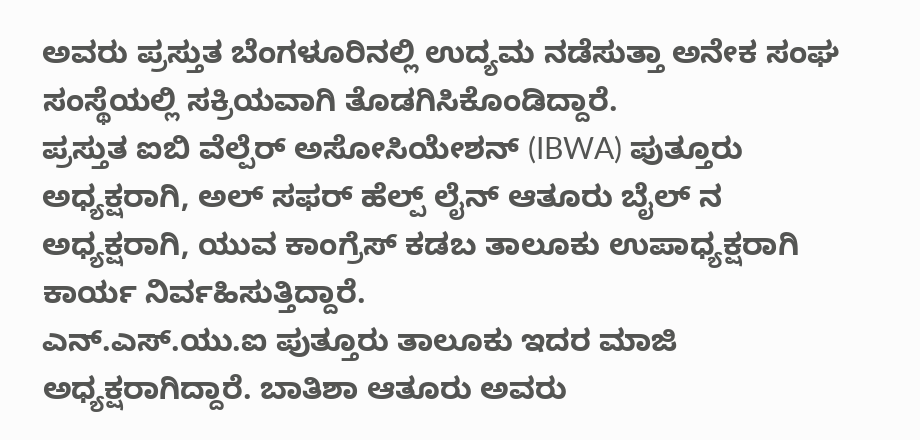ಅವರು ಪ್ರಸ್ತುತ ಬೆಂಗಳೂರಿನಲ್ಲಿ ಉದ್ಯಮ ನಡೆಸುತ್ತಾ ಅನೇಕ ಸಂಘ ಸಂಸ್ಥೆಯಲ್ಲಿ ಸಕ್ರಿಯವಾಗಿ ತೊಡಗಿಸಿಕೊಂಡಿದ್ದಾರೆ.
ಪ್ರಸ್ತುತ ಐಬಿ ವೆಲ್ಪೆರ್ ಅಸೋಸಿಯೇಶನ್ (IBWA) ಪುತ್ತೂರು ಅಧ್ಯಕ್ಷರಾಗಿ, ಅಲ್ ಸಫರ್ ಹೆಲ್ಪ್ ಲೈನ್ ಆತೂರು ಬೈಲ್ ನ ಅಧ್ಯಕ್ಷರಾಗಿ, ಯುವ ಕಾಂಗ್ರೆಸ್ ಕಡಬ ತಾಲೂಕು ಉಪಾಧ್ಯಕ್ಷರಾಗಿ ಕಾರ್ಯ ನಿರ್ವಹಿಸುತ್ತಿದ್ದಾರೆ.
ಎನ್.ಎಸ್.ಯು.ಐ ಪುತ್ತೂರು ತಾಲೂಕು ಇದರ ಮಾಜಿ ಅಧ್ಯಕ್ಷರಾಗಿದ್ದಾರೆ. ಬಾತಿಶಾ ಆತೂರು ಅವರು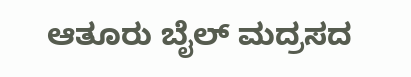ಆತೂರು ಬೈಲ್ ಮದ್ರಸದ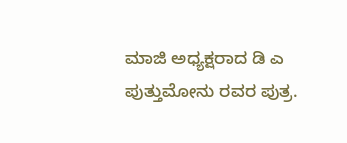ಮಾಜಿ ಅಧ್ಯಕ್ಷರಾದ ಡಿ ಎ ಪುತ್ತುಮೋನು ರವರ ಪುತ್ರ.